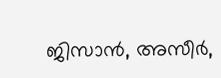ജിസാൻ, അസീർ,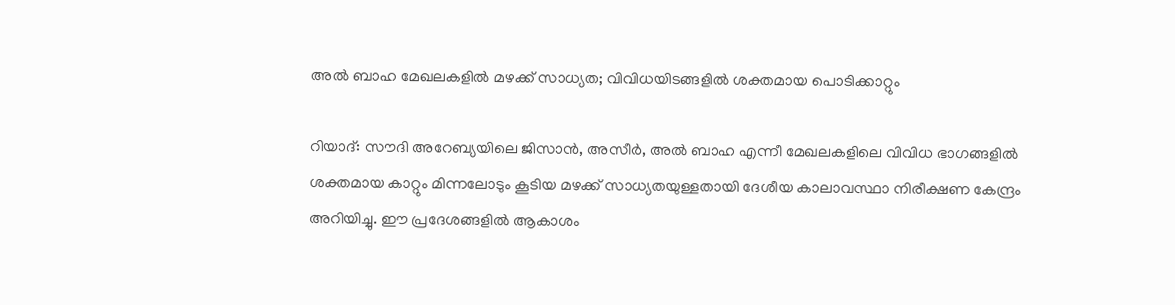അൽ ബാഹ മേഖലകളിൽ മഴക്ക് സാധ്യത; വിവിധയിടങ്ങളിൽ ശക്തമായ പൊടിക്കാറ്റും

റിയാദ്: സൗദി അറേബ്യയിലെ ജിസാൻ, അസീർ, അൽ ബാഹ എന്നീ മേഖലകളിലെ വിവിധ ഭാഗങ്ങളിൽ ശക്തമായ കാറ്റും മിന്നലോടും കൂടിയ മഴക്ക് സാധ്യതയുള്ളതായി ദേശീയ കാലാവസ്ഥാ നിരീക്ഷണ കേന്ദ്രം അറിയിച്ചു. ഈ പ്രദേശങ്ങളിൽ ആകാശം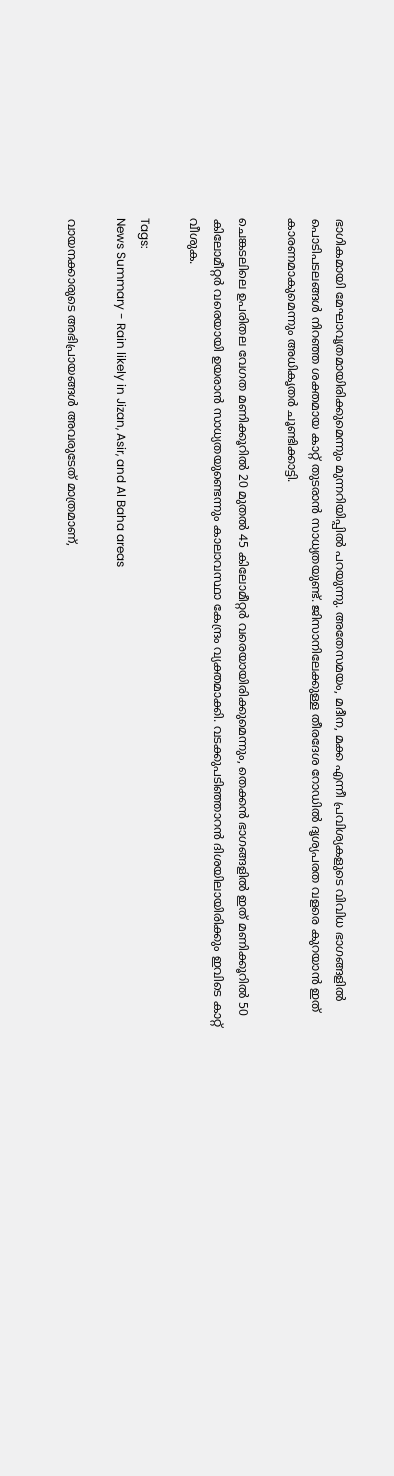ഭാഗികമായി മേഘാവൃതമായിരിക്കുമെന്നും മുന്നറിയിപ്പിൽ പറയുന്നു. അതേസമയം, മദീന, മക്ക എന്നീ പ്രവിശ്യകളുടെ വിവിധ ഭാഗങ്ങളിൽ പൊടിപടലങ്ങൾ നിറഞ്ഞ ശക്തമായ കാറ്റ് തുടരാൻ സാധ്യതയുണ്ട്. ജിസാനിലേക്കുള്ള തീരദേശ റോഡിൽ ദൃശ്യപരത വളരെ കുറയാൻ ഇത് കാരണമാകുമെന്നും അധികൃതർ ചൂണ്ടിക്കാട്ടി.

ചെങ്കടലിലെ ഉപരിതല വേഗത മണിക്കൂറിൽ 20 മുതൽ 45 കിലോമീറ്റർ വരെയായിരിക്കുമെന്നും, തെക്കൻ ഭാഗങ്ങളിൽ ഇത് മണിക്കൂറിൽ 50 കിലോമീറ്റർ വരെയായി ഉയരാൻ സാധ്യതയുണ്ടെന്നും കാലാവസ്ഥാ കേന്ദ്രം വ്യക്തമാക്കി. വടക്കുപടിഞ്ഞാറൻ ദിശയിലായിരിക്കും ഇവിടെ കാറ്റ് വീശുക.

Tags:
News Summary - Rain likely in Jizan, Asir, and Al Baha areas

വായനക്കാരുടെ അഭിപ്രായങ്ങള്‍ അവരുടേത് മാത്രമാണ്,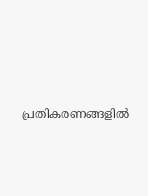പ്രതികരണങ്ങളിൽ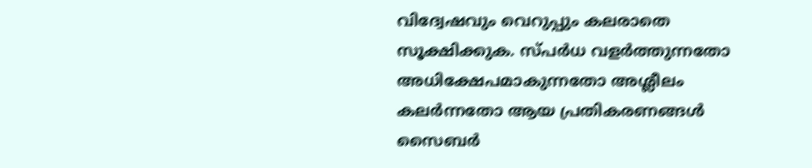വിദ്വേഷവും വെറുപ്പും കലരാതെ സൂക്ഷിക്കുക. സ്പർധ വളർത്തുന്നതോ അധിക്ഷേപമാകുന്നതോ അശ്ലീലം കലർന്നതോ ആയ പ്രതികരണങ്ങൾ സൈബർ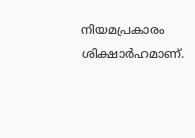നിയമപ്രകാരം ശിക്ഷാർഹമാണ്.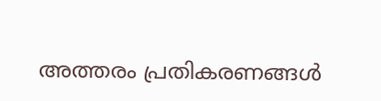അത്തരം പ്രതികരണങ്ങൾ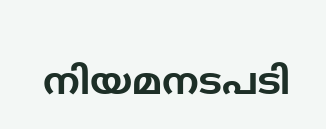നിയമനടപടി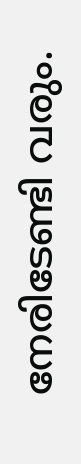നേരിടേണ്ടി വരും.